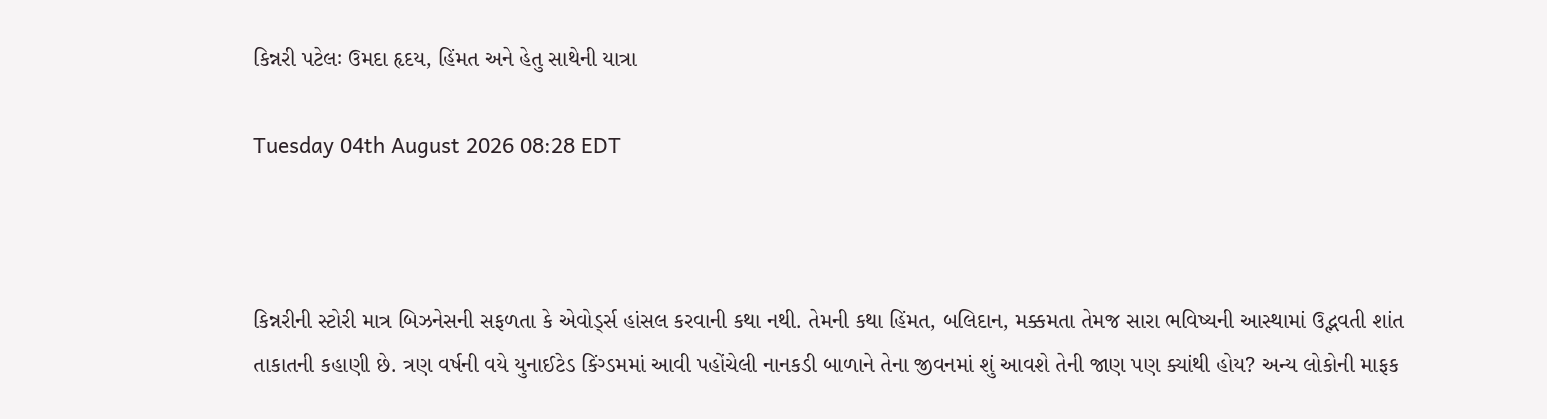કિન્નરી પટેલઃ ઉમદા હૃદય, હિંમત અને હેતુ સાથેની યાત્રા

Tuesday 04th August 2026 08:28 EDT



કિન્નરીની સ્ટોરી માત્ર બિઝનેસની સફળતા કે એવોર્ડ્સ હાંસલ કરવાની કથા નથી. તેમની કથા હિંમત, બલિદાન, મક્કમતા તેમજ સારા ભવિષ્યની આસ્થામાં ઉદ્ભવતી શાંત તાકાતની કહાણી છે. ત્રણ વર્ષની વયે યુનાઈટેડ કિંગ્ડમમાં આવી પહોંચેલી નાનકડી બાળાને તેના જીવનમાં શું આવશે તેની જાણ પણ ક્યાંથી હોય? અન્ય લોકોની માફક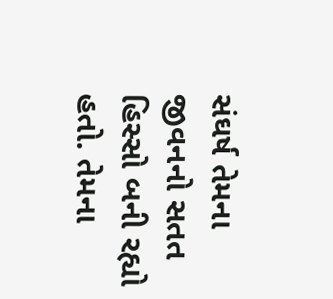સંઘર્ષ તેમના જીવનનો સતત હિસ્સો બની રહ્યો હતો. તેમના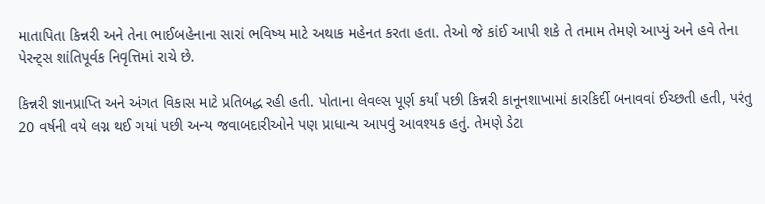માતાપિતા કિન્નરી અને તેના ભાઈબહેનાના સારાં ભવિષ્ય માટે અથાક મહેનત કરતા હતા. તેઓ જે કાંઈ આપી શકે તે તમામ તેમણે આપ્યું અને હવે તેના પેરન્ટ્સ શાંતિપૂર્વક નિવૃત્તિમાં રાચે છે.

કિન્નરી જ્ઞાનપ્રાપ્તિ અને અંગત વિકાસ માટે પ્રતિબદ્ધ રહી હતી. પોતાના લેવલ્સ પૂર્ણ કર્યાં પછી કિન્નરી કાનૂનશાખામાં કારકિર્દી બનાવવાં ઈચ્છતી હતી, પરંતુ 20 વર્ષની વયે લગ્ન થઈ ગયાં પછી અન્ય જવાબદારીઓને પણ પ્રાધાન્ય આપવું આવશ્યક હતું. તેમણે ડેટા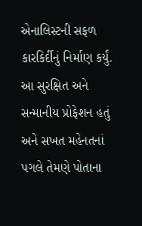એનાલિસ્ટની સફળ કારકિર્દીનું નિર્માણ કર્યું. આ સુરક્ષિત અને સન્માનીય પ્રોફેશન હતું અને સખત મહેનતનાં પગલે તેમણે પોતાના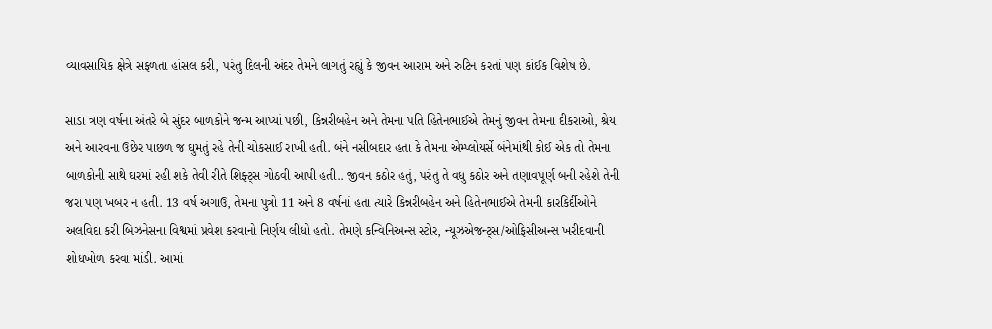વ્યાવસાયિક ક્ષેત્રે સફળતા હાંસલ કરી, પરંતુ દિલની અંદર તેમને લાગતું રહ્યું કે જીવન આરામ અને રુટિન કરતાં પણ કાંઈક વિશેષ છે.

સાડા ત્રણ વર્ષના અંતરે બે સુંદર બાળકોને જન્મ આપ્યાં પછી, કિન્નરીબહેન અને તેમના પતિ હિતેનભાઈએ તેમનું જીવન તેમના દીકરાઓ, શ્રેય અને આરવના ઉછેર પાછળ જ ઘુમતું રહે તેની ચોકસાઈ રાખી હતી. બંને નસીબદાર હતા કે તેમના એમ્પ્લોયર્સે બંનેમાંથી કોઈ એક તો તેમના બાળકોની સાથે ઘરમાં રહી શકે તેવી રીતે શિફ્ટ્સ ગોઠવી આપી હતી.. જીવન કઠોર હતું, પરંતુ તે વધુ કઠોર અને તણાવપૂર્ણ બની રહેશે તેની જરા પણ ખબર ન હતી. 13 વર્ષ અગાઉ, તેમના પુત્રો 11 અને 8 વર્ષનાં હતા ત્યારે કિન્નરીબહેન અને હિતેનભાઈએ તેમની કારકિર્દીઓને અલવિદા કરી બિઝનેસના વિશ્વમાં પ્રવેશ કરવાનો નિર્ણય લીધો હતો. તેમણે કન્વિનિઅન્સ સ્ટોર, ન્યૂઝએજન્ટ્સ/ઓફિસીઅન્સ ખરીદવાની શોધખોળ કરવા માંડી. આમાં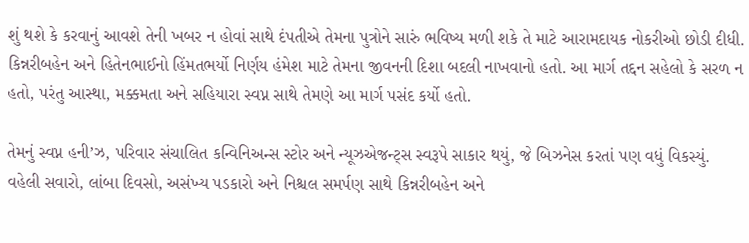શું થશે કે કરવાનું આવશે તેની ખબર ન હોવાં સાથે દંપતીએ તેમના પુત્રોને સારું ભવિષ્ય મળી શકે તે માટે આરામદાયક નોકરીઓ છોડી દીધી. કિન્નરીબહેન અને હિતેનભાઈનો હિંમતભર્યો નિર્ણય હંમેશ માટે તેમના જીવનની દિશા બદલી નાખવાનો હતો. આ માર્ગ તદ્દન સહેલો કે સરળ ન હતો, પરંતુ આસ્થા, મક્કમતા અને સહિયારા સ્વપ્ન સાથે તેમણે આ માર્ગ પસંદ કર્યો હતો.

તેમનું સ્વપ્ન હની’ઝ, પરિવાર સંચાલિત કન્વિનિઅન્સ સ્ટોર અને ન્યૂઝએજન્ટ્સ સ્વરૂપે સાકાર થયું, જે બિઝનેસ કરતાં પણ વધું વિકસ્યું. વહેલી સવારો, લાંબા દિવસો, અસંખ્ય પડકારો અને નિશ્ચલ સમર્પણ સાથે કિન્નરીબહેન અને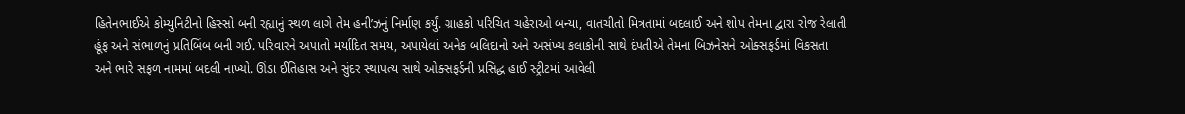હિતેનભાઈએ કોમ્યુનિટીનો હિસ્સો બની રહ્યાનું સ્થળ લાગે તેમ હની’ઝનું નિર્માણ કર્યું. ગ્રાહકો પરિચિત ચહેરાઓ બન્યા, વાતચીતો મિત્રતામાં બદલાઈ અને શોપ તેમના દ્વારા રોજ રેલાતી હૂંફ અને સંભાળનું પ્રતિબિંબ બની ગઈ. પરિવારને અપાતો મર્યાદિત સમય, અપાયેલાં અનેક બલિદાનો અને અસંખ્ય કલાકોની સાથે દંપતીએ તેમના બિઝનેસને ઓક્સફર્ડમાં વિકસતા અને ભારે સફળ નામમાં બદલી નાખ્યો. ઊંડા ઈતિહાસ અને સુંદર સ્થાપત્ય સાથે ઓક્સફર્ડની પ્રસિદ્ધ હાઈ સ્ટ્રીટમાં આવેલી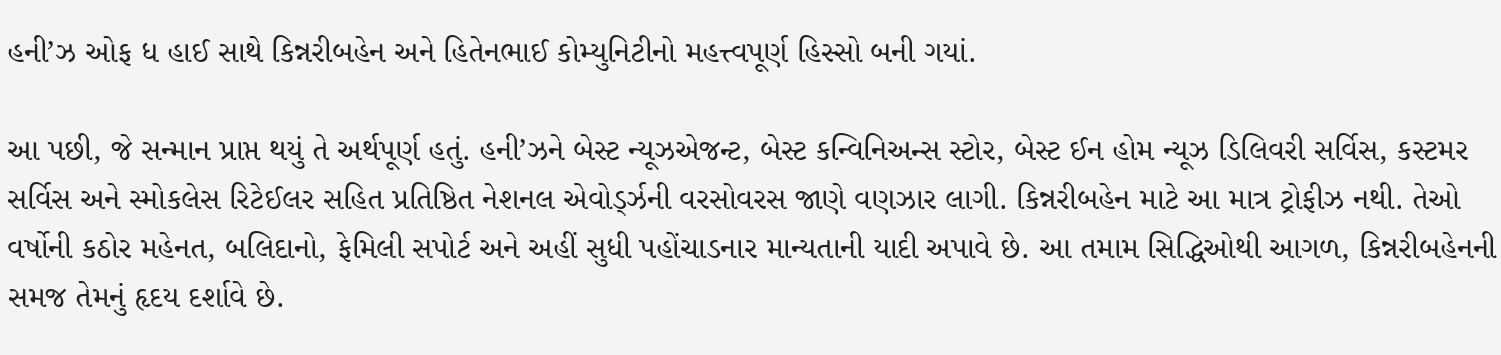હની’ઝ ઓફ ધ હાઈ સાથે કિન્નરીબહેન અને હિતેનભાઈ કોમ્યુનિટીનો મહત્ત્વપૂર્ણ હિસ્સો બની ગયાં.

આ પછી, જે સન્માન પ્રાપ્ત થયું તે અર્થપૂર્ણ હતું. હની’ઝને બેસ્ટ ન્યૂઝએજન્ટ, બેસ્ટ કન્વિનિઅન્સ સ્ટોર, બેસ્ટ ઈન હોમ ન્યૂઝ ડિલિવરી સર્વિસ, કસ્ટમર સર્વિસ અને સ્મોકલેસ રિટેઈલર સહિત પ્રતિષ્ઠિત નેશનલ એવોર્ડ્ઝની વરસોવરસ જાણે વણઝાર લાગી. કિન્નરીબહેન માટે આ માત્ર ટ્રોફીઝ નથી. તેઓ વર્ષોની કઠોર મહેનત, બલિદાનો, ફેમિલી સપોર્ટ અને અહીં સુધી પહોંચાડનાર માન્યતાની યાદી અપાવે છે. આ તમામ સિદ્ધિઓથી આગળ, કિન્નરીબહેનની સમજ તેમનું હૃદય દર્શાવે છે.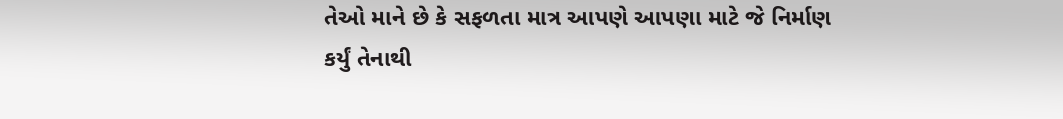તેઓ માને છે કે સફળતા માત્ર આપણે આપણા માટે જે નિર્માણ કર્યું તેનાથી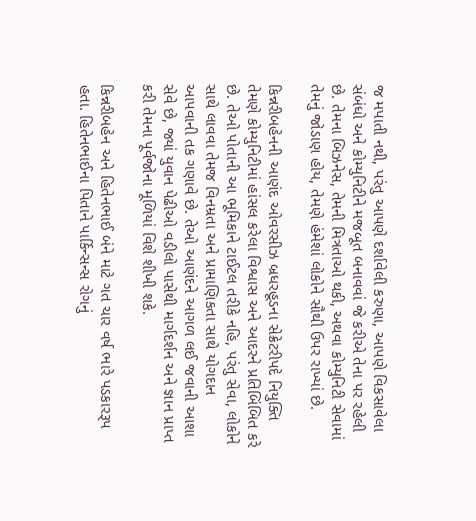જ મપાતી નથી, પરંતુ આપણે દર્શાવેલી કરુણા, આપણે વિકસાવેલા સંબંધો અને કોમ્યુનિટીને મજબૂત બનાવવાં જે કરીએ તેના પર રહેલી છે. તેમના બિઝનેસ, તેમની મિત્રતાઓ થકી, અથવા કોમ્યુનિટી સેવામાં તેમનું જોડાણ હોય, તેમણે હંમેશાં લોકોને સૌથી ઉપર રાખ્યાં છે.

કિન્નરીબહેનની આણંદ ઓવરસીઝ બ્રધરહૂડના સેક્રેટરીપદે નિયુક્તિ તેમણે કોમ્યુનિટીમાં હાંસલ કરેલા વિશ્વાસ અને આદરને પ્રતિબિંબિત કરે છે. તેઓ પોતાની આ ભૂમિકાને ટાઈટલ તરીકે નહિ, પરંતુ સેવા, લોકોને સાથે લાવવા તેમજ વિનમ્રતા અને પ્રામાણિકતા સાથે યોગદાન આપવાની તક ગણાવે છે. તેઓ આણંદને આગળ લઈ જવાની આશા સેવે છે, જ્યાં યુવાન પેઢીઓ વડીલો પાસેથી માર્ગદર્શન અને જ્ઞાન પ્રાપ્ત કરી તેમના પૂર્વજોના મૂળિયાં વિશે શીખી શકે.

કિન્નરીબહેન અને હિતેનભાઈ બંને માટે ગત ચાર વર્ષ ભારે પડકારરૂપ હતા. હિતેનભાઈના પિતાને પાર્કિન્સન્સ રોગનું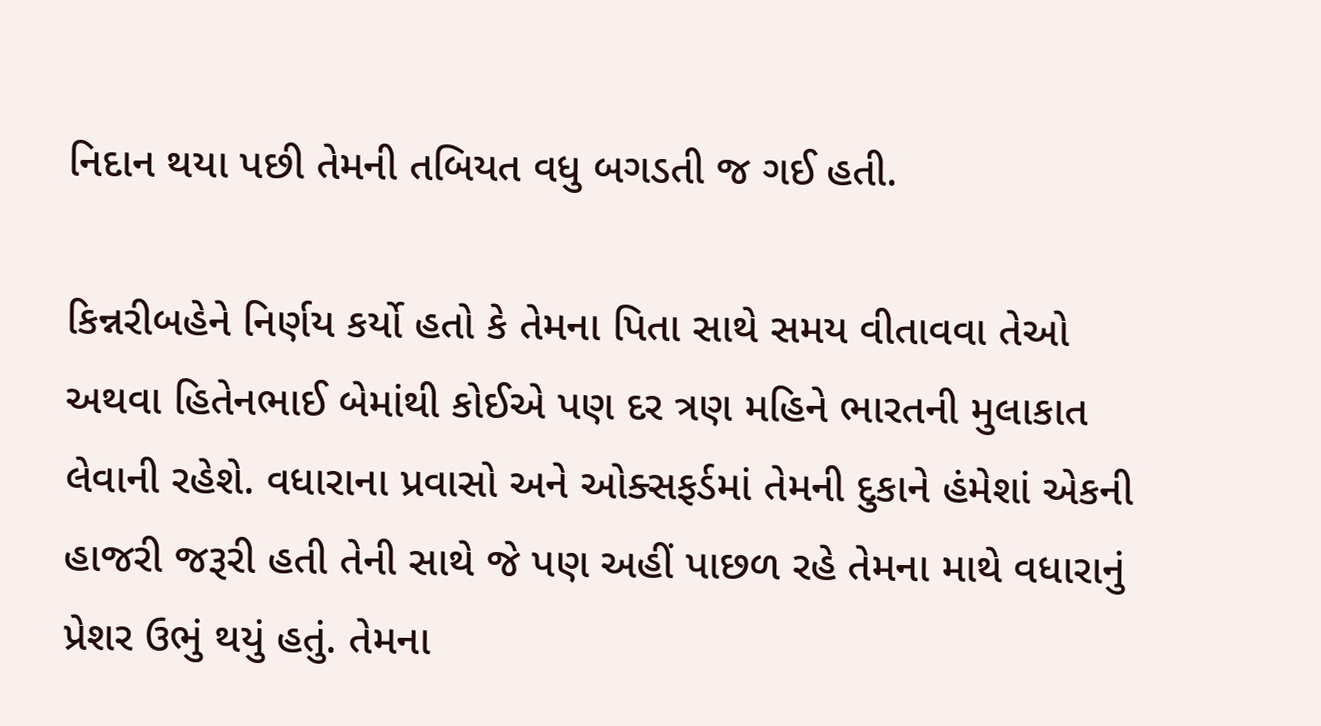નિદાન થયા પછી તેમની તબિયત વધુ બગડતી જ ગઈ હતી.

કિન્નરીબહેને નિર્ણય કર્યો હતો કે તેમના પિતા સાથે સમય વીતાવવા તેઓ અથવા હિતેનભાઈ બેમાંથી કોઈએ પણ દર ત્રણ મહિને ભારતની મુલાકાત લેવાની રહેશે. વધારાના પ્રવાસો અને ઓક્સફર્ડમાં તેમની દુકાને હંમેશાં એકની હાજરી જરૂરી હતી તેની સાથે જે પણ અહીં પાછળ રહે તેમના માથે વધારાનું પ્રેશર ઉભું થયું હતું. તેમના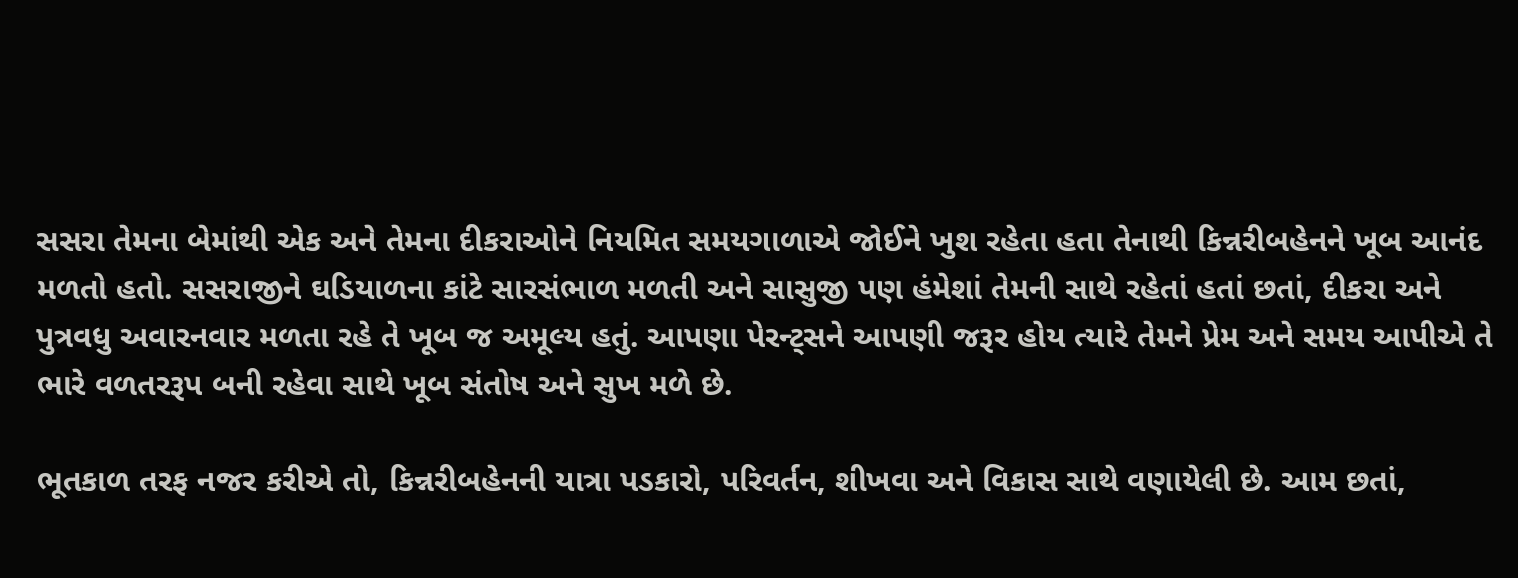સસરા તેમના બેમાંથી એક અને તેમના દીકરાઓને નિયમિત સમયગાળાએ જોઈને ખુશ રહેતા હતા તેનાથી કિન્નરીબહેનને ખૂબ આનંદ મળતો હતો. સસરાજીને ઘડિયાળના કાંટે સારસંભાળ મળતી અને સાસુજી પણ હંમેશાં તેમની સાથે રહેતાં હતાં છતાં, દીકરા અને પુત્રવધુ અવારનવાર મળતા રહે તે ખૂબ જ અમૂલ્ય હતું. આપણા પેરન્ટ્સને આપણી જરૂર હોય ત્યારે તેમને પ્રેમ અને સમય આપીએ તે ભારે વળતરરૂપ બની રહેવા સાથે ખૂબ સંતોષ અને સુખ મળે છે.

ભૂતકાળ તરફ નજર કરીએ તો, કિન્નરીબહેનની યાત્રા પડકારો, પરિવર્તન, શીખવા અને વિકાસ સાથે વણાયેલી છે. આમ છતાં,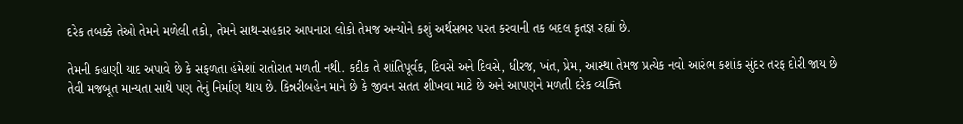દરેક તબક્કે તેઓ તેમને મળેલી તકો, તેમને સાથ-સહકાર આપનારા લોકો તેમજ અન્યોને કશું અર્થસભર પરત કરવાની તક બદલ કૃતજ્ઞ રહ્યાં છે.

તેમની કહાણી યાદ અપાવે છે કે સફળતા હંમેશાં રાતોરાત મળતી નથી. કદીક તે શાંતિપૂર્વક, દિવસે અને દિવસે, ધીરજ, ખંત, પ્રેમ, આસ્થા તેમજ પ્રત્યેક નવો આરંભ કશાંક સુંદર તરફ દોરી જાય છે તેવી મજબૂત માન્યતા સાથે પણ તેનું નિર્માણ થાય છે. કિન્નરીબહેન માને છે કે જીવન સતત શીખવા માટે છે અને આપણને મળતી દરેક વ્યક્તિ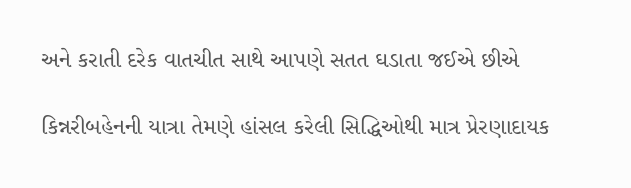અને કરાતી દરેક વાતચીત સાથે આપણે સતત ઘડાતા જઈએ છીએ

કિન્નરીબહેનની યાત્રા તેમણે હાંસલ કરેલી સિદ્ધિઓથી માત્ર પ્રેરણાદાયક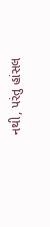નથી, પરંતુ હાંસલ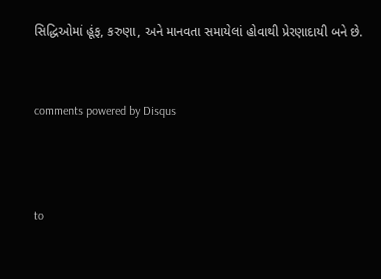સિદ્ધિઓમાં હૂંફ, કરુણા, અને માનવતા સમાયેલાં હોવાથી પ્રેરણાદાયી બને છે.


comments powered by Disqus



to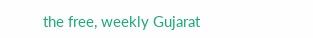the free, weekly Gujarat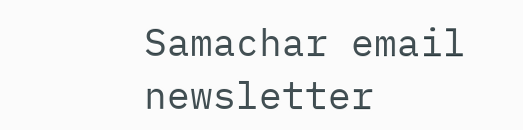Samachar email newsletter